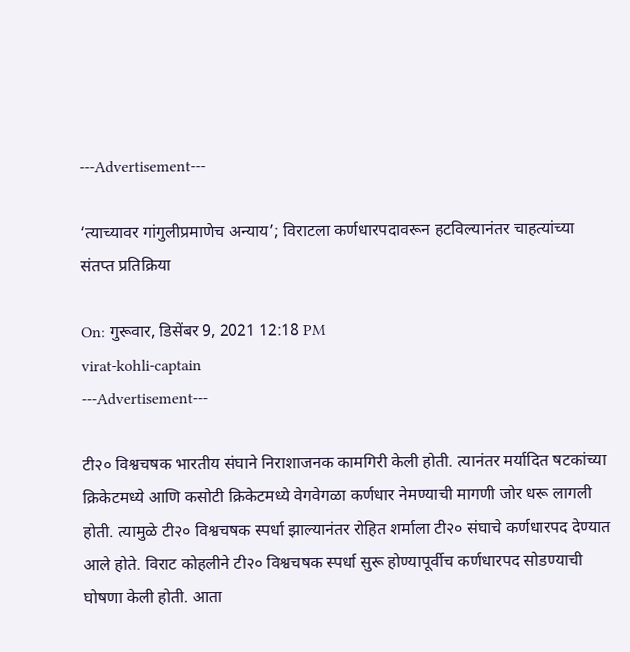---Advertisement---

‘त्याच्यावर गांगुलीप्रमाणेच अन्याय’; विराटला कर्णधारपदावरून हटविल्यानंतर चाहत्यांच्या संतप्त प्रतिक्रिया

On: गुरूवार, डिसेंबर 9, 2021 12:18 PM
virat-kohli-captain
---Advertisement---

टी२० विश्वचषक भारतीय संघाने निराशाजनक कामगिरी केली होती. त्यानंतर मर्यादित षटकांच्या क्रिकेटमध्ये आणि कसोटी क्रिकेटमध्ये वेगवेगळा कर्णधार नेमण्याची मागणी जोर धरू लागली होती. त्यामुळे टी२० विश्वचषक स्पर्धा झाल्यानंतर रोहित शर्माला टी२० संघाचे कर्णधारपद देण्यात आले होते. विराट कोहलीने टी२० विश्वचषक स्पर्धा सुरू होण्यापूर्वीच कर्णधारपद सोडण्याची घोषणा केली होती. आता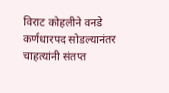विराट कोहलीने वनडे कर्णधारपद सोडल्यानंतर चाहत्यांनी संतप्त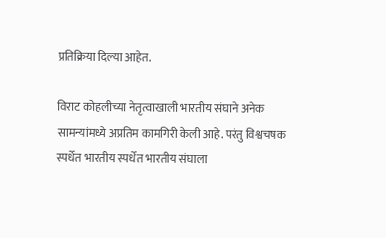प्रतिक्रिया दिल्या आहेत.

विराट कोहलीच्या नेतृत्वाखाली भारतीय संघाने अनेक सामन्यांमध्ये अप्रतिम कामगिरी केली आहे. परंतु विश्वचषक स्पर्धेत भारतीय स्पर्धेत भारतीय संघाला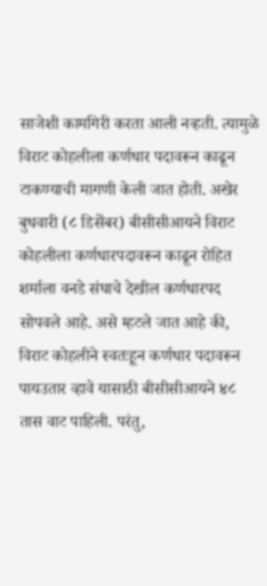साजेशी कामगिरी करता आली नव्हती. त्यामुळे विराट कोहलीला कर्णधार पदावरून काढून टाकण्याची मागणी केली जात होती. अखेर बुधवारी (८ डिसेंबर) बीसीसीआयने विराट कोहलीला कर्णधारपदावरून काढून रोहित शर्माला वनडे संघाचे देखील कर्णधारपद सोपवले आहे. असे म्हटले जात आहे की, विराट कोहलीने स्वतःहून कर्णधार पदावरून पायउतार व्हावे यासाठी बीसीसीआयने ४८ तास वाट पाहिली. परंतु,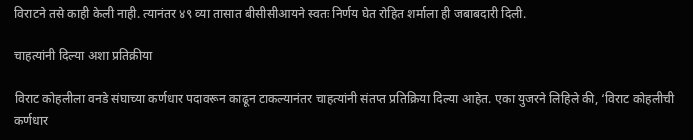विराटने तसे काही केली नाही. त्यानंतर ४९ व्या तासात बीसीसीआयने स्वतः निर्णय घेत रोहित शर्माला ही जबाबदारी दिली.

चाहत्यांनी दिल्या अशा प्रतिक्रीया

विराट कोहलीला वनडे संघाच्या कर्णधार पदावरून काढून टाकल्यानंतर चाहत्यांनी संतप्त प्रतिक्रिया दिल्या आहेत. एका युजरने लिहिले की, ‘विराट कोहलीची कर्णधार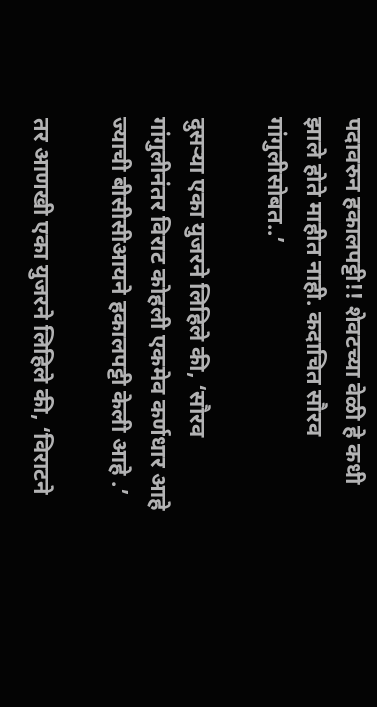पदावरुन हकालपट्टी!! शेवटच्या वेळी हे कधी झाले होते माहीत नाही. कदाचित सौरव गांगुलीसोबत..’

दुसऱ्या एका युजरने लिहिले की, ‘सौरव गांगुलीनंतर विराट कोहली एकमेव कर्णधार आहे ज्याची बीसीसीआयने हकालपट्टी केली आहे .’

तर आणखी एका युजरने लिहिले की, ‘विराटने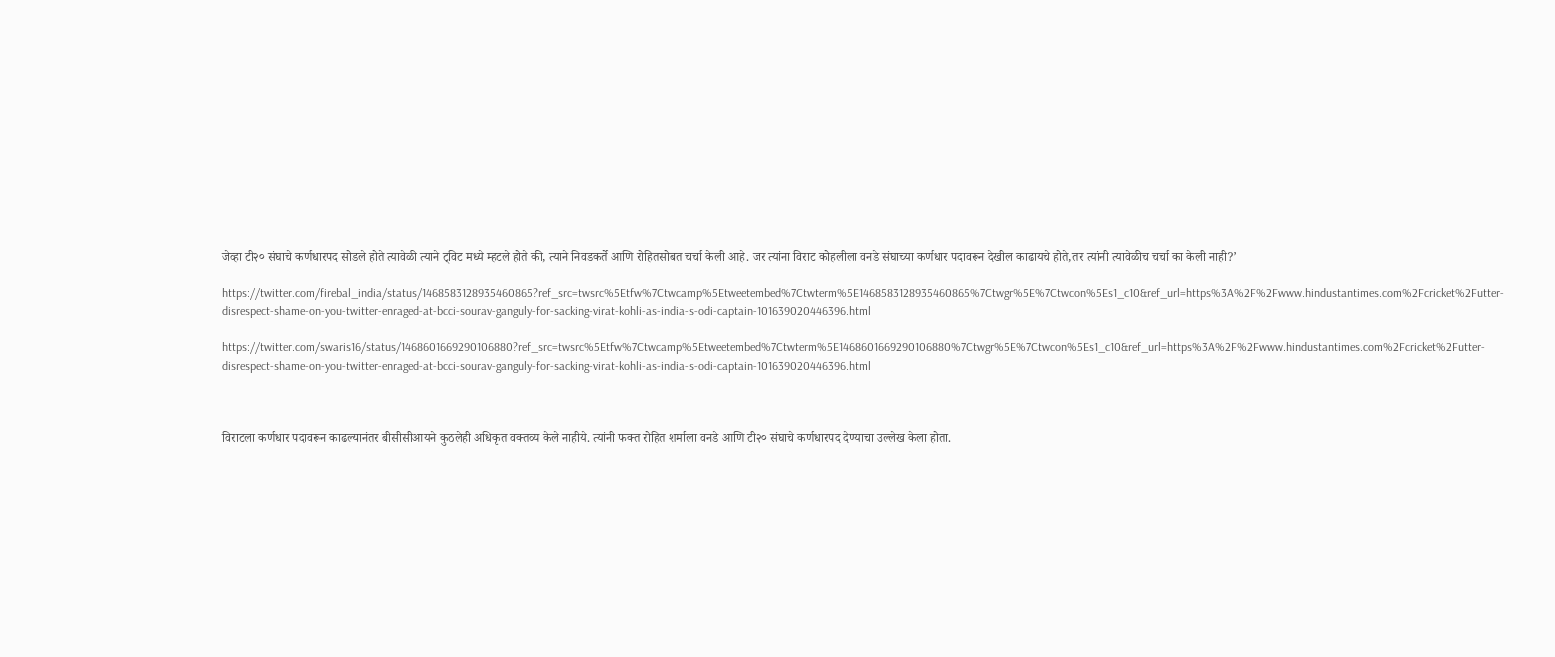जेव्हा टी२० संघाचे कर्णधारपद सोडले होते त्यावेळी त्याने ट्विट मध्ये म्हटले होते की, त्याने निवडकर्ते आणि रोहितसोबत चर्चा केली आहे. जर त्यांना विराट कोहलीला वनडे संघाच्या कर्णधार पदावरून देखील काढायचे होते,तर त्यांनी त्यावेळीच चर्चा का केली नाही?’

https://twitter.com/firebal_india/status/1468583128935460865?ref_src=twsrc%5Etfw%7Ctwcamp%5Etweetembed%7Ctwterm%5E1468583128935460865%7Ctwgr%5E%7Ctwcon%5Es1_c10&ref_url=https%3A%2F%2Fwww.hindustantimes.com%2Fcricket%2Futter-disrespect-shame-on-you-twitter-enraged-at-bcci-sourav-ganguly-for-sacking-virat-kohli-as-india-s-odi-captain-101639020446396.html

https://twitter.com/swaris16/status/1468601669290106880?ref_src=twsrc%5Etfw%7Ctwcamp%5Etweetembed%7Ctwterm%5E1468601669290106880%7Ctwgr%5E%7Ctwcon%5Es1_c10&ref_url=https%3A%2F%2Fwww.hindustantimes.com%2Fcricket%2Futter-disrespect-shame-on-you-twitter-enraged-at-bcci-sourav-ganguly-for-sacking-virat-kohli-as-india-s-odi-captain-101639020446396.html



विराटला कर्णधार पदावरून काढल्यानंतर बीसीसीआयने कुठलेही अधिकृत वक्तव्य केले नाहीये. त्यांनी फक्त रोहित शर्माला वनडे आणि टी२० संघाचे कर्णधारपद देण्याचा उल्लेख केला होता.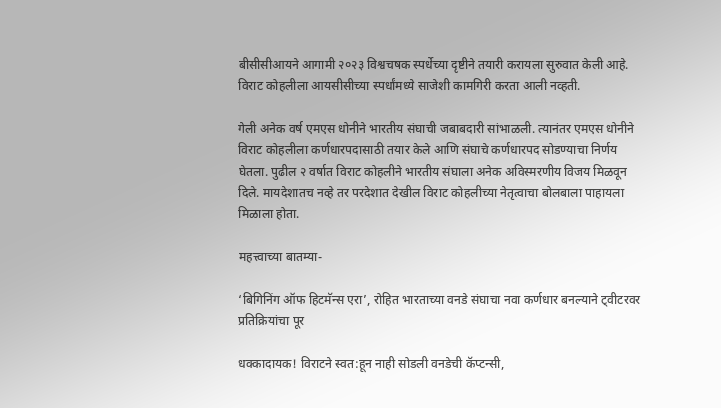बीसीसीआयने आगामी २०२३ विश्वचषक स्पर्धेच्या दृष्टीने तयारी करायला सुरुवात केली आहे. विराट कोहलीला आयसीसीच्या स्पर्धांमध्ये साजेशी कामगिरी करता आली नव्हती.

गेली अनेक वर्ष एमएस धोनीने भारतीय संघाची जबाबदारी सांभाळली. त्यानंतर एमएस धोनीने विराट कोहलीला कर्णधारपदासाठी तयार केले आणि संघाचे कर्णधारपद सोडण्याचा निर्णय घेतला. पुढील २ वर्षात विराट कोहलीने भारतीय संघाला अनेक अविस्मरणीय विजय मिळवून दिले. मायदेशातच नव्हे तर परदेशात देखील विराट कोहलीच्या नेतृत्वाचा बोलबाला पाहायला मिळाला होता.

महत्त्वाच्या बातम्या-

‘बिगिनिंग ऑफ हिटमॅन्स एरा’, रोहित भारताच्या वनडे संघाचा नवा कर्णधार बनल्याने ट्वीटरवर प्रतिक्रियांचा पूर

धक्कादायक! विराटने स्वत:हून नाही सोडली वनडेची कॅप्टन्सी,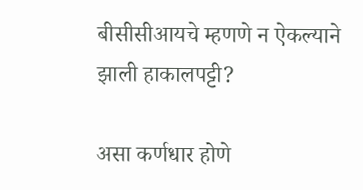बीसीसीआयचे म्हणणे न ऐकल्याने झाली हाकालपट्टी?

असा कर्णधार होणे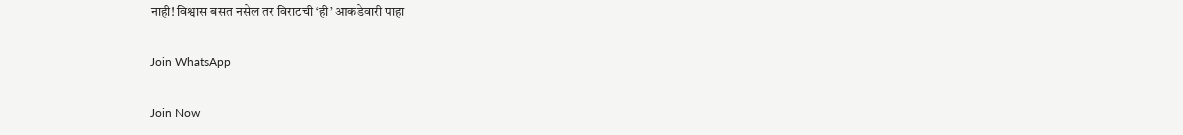नाही! विश्वास बसत नसेल तर विराटची ‘ही’ आकडेवारी पाहा

Join WhatsApp

Join Now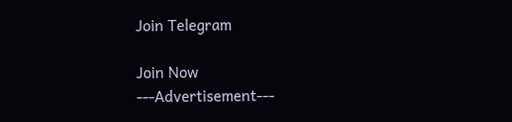Join Telegram

Join Now
---Advertisement---